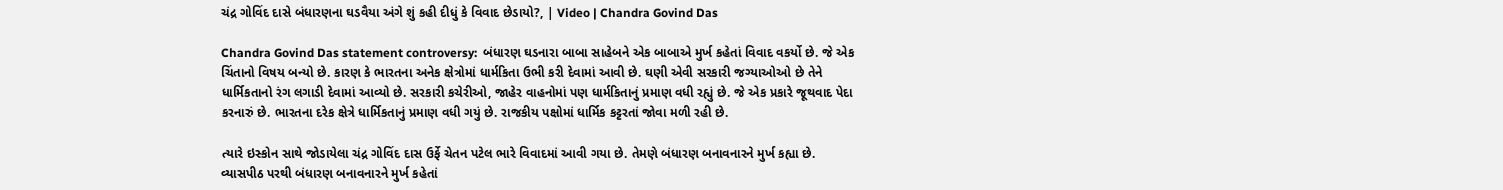ચંદ્ર ગોવિંદ દાસે બંધારણના ઘડવૈયા અંગે શું કહી દીધું કે વિવાદ છેડાયો?, | Video | Chandra Govind Das

Chandra Govind Das statement controversy:  બંધારણ ઘડનારા બાબા સાહેબને એક બાબાએ મુર્ખ કહેતાં વિવાદ વકર્યો છે. જે એક ચિંતાનો વિષય બન્યો છે. કારણ કે ભારતના અનેક ક્ષેત્રોમાં ધાર્મકિતા ઉભી કરી દેવામાં આવી છે. ઘણી એવી સરકારી જગ્યાઓઓ છે તેને ધાર્મિકતાનો રંગ લગાડી દેવામાં આવ્યો છે. સરકારી કચેરીઓ, જાહેર વાહનોમાં પણ ધાર્મકિતાનું પ્રમાણ વધી રહ્યું છે. જે એક પ્રકારે જૂથવાદ પેદા કરનારું છે. ભારતના દરેક ક્ષેત્રે ધાર્મિકતાનું પ્રમાણ વધી ગયું છે. રાજકીય પક્ષોમાં ધાર્મિક કટ્ટરતાં જોવા મળી રહી છે.

ત્યારે ઇસ્કોન સાથે જોડાયેલા ચંદ્ર ગોવિંદ દાસ ઉર્ફે ચેતન પટેલ ભારે વિવાદમાં આવી ગયા છે. તેમણે બંધારણ બનાવનારને મુર્ખ કહ્યા છે. વ્યાસપીઠ પરથી બંધારણ બનાવનારને મુર્ખ કહેતાં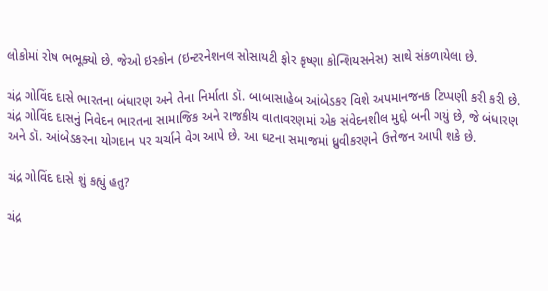લોકોમાં રોષ ભભૂક્યો છે. જેઓ ઇસ્કોન (ઇન્ટરનેશનલ સોસાયટી ફોર કૃષ્ણા કોન્શિયસનેસ) સાથે સંકળાયેલા છે.

ચંદ્ર ગોવિંદ દાસે ભારતના બંધારણ અને તેના નિર્માતા ડૉ. બાબાસાહેબ આંબેડકર વિશે અપમાનજનક ટિપ્પણી કરી કરી છે. ચંદ્ર ગોવિંદ દાસનું નિવેદન ભારતના સામાજિક અને રાજકીય વાતાવરણમાં એક સંવેદનશીલ મુદ્દો બની ગયું છે, જે બંધારણ અને ડૉ. આંબેડકરના યોગદાન પર ચર્ચાને વેગ આપે છે. આ ઘટના સમાજમાં ધ્રુવીકરણને ઉત્તેજન આપી શકે છે.

ચંદ્ર ગોવિંદ દાસે શું કહ્યું હતુ?

ચંદ્ર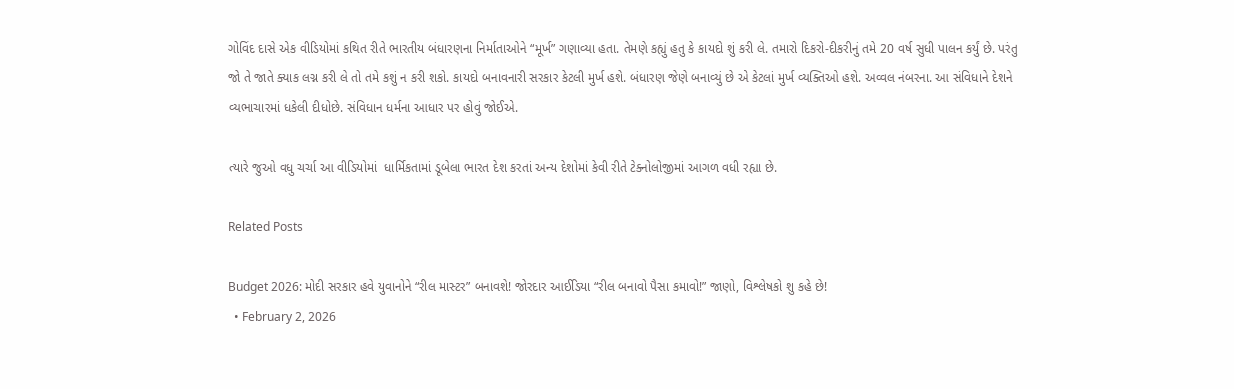ગોવિંદ દાસે એક વીડિયોમાં કથિત રીતે ભારતીય બંધારણના નિર્માતાઓને “મૂર્ખ” ગણાવ્યા હતા. તેમણે કહ્યું હતુ કે કાયદો શું કરી લે. તમારો દિકરો-દીકરીનું તમે 20 વર્ષ સુધી પાલન કર્યું છે. પરંતુ જો તે જાતે ક્યાક લગ્ન કરી લે તો તમે કશું ન કરી શકો. કાયદો બનાવનારી સરકાર કેટલી મુર્ખ હશે. બંધારણ જેણે બનાવ્યું છે એ કેટલાં મુર્ખ વ્યક્તિઓ હશે. અવ્વલ નંબરના. આ સંવિધાને દેશને વ્યભાચારમાં ધકેલી દીધોછે. સંવિધાન ધર્મના આધાર પર હોવું જોઈએ.

ત્યારે જુઓ વધુ ચર્ચા આ વીડિયોમાં  ધાર્મિકતામાં ડૂબેલા ભારત દેશ કરતાં અન્ય દેશોમાં કેવી રીતે ટેક્નોલોજીમાં આગળ વધી રહ્યા છે.

Related Posts

Budget 2026: મોદી સરકાર હવે યુવાનોને “રીલ માસ્ટર” બનાવશે! જોરદાર આઈડિયા “રીલ બનાવો પૈસા કમાવો!” જાણો, વિશ્લેષકો શુ કહે છે!
  • February 2, 2026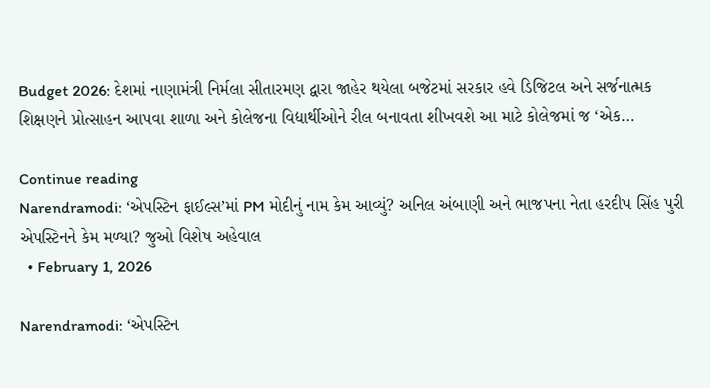Budget 2026: દેશમાં નાણામંત્રી નિર્મલા સીતારમણ દ્વારા જાહેર થયેલા બજેટમાં સરકાર હવે ડિજિટલ અને સર્જનાત્મક શિક્ષણને પ્રોત્સાહન આપવા શાળા અને કોલેજના વિદ્યાર્થીઓને રીલ બનાવતા શીખવશે આ માટે કોલેજમાં જ ‘એક…

Continue reading
Narendramodi: ‘એપસ્ટિન ફાઈલ્સ’માં PM મોદીનું નામ કેમ આવ્યું? અનિલ અંબાણી અને ભાજપના નેતા હરદીપ સિંહ પુરી એપસ્ટિનને કેમ મળ્યા? જુઓ વિશેષ અહેવાલ
  • February 1, 2026

Narendramodi: ‘એપસ્ટિન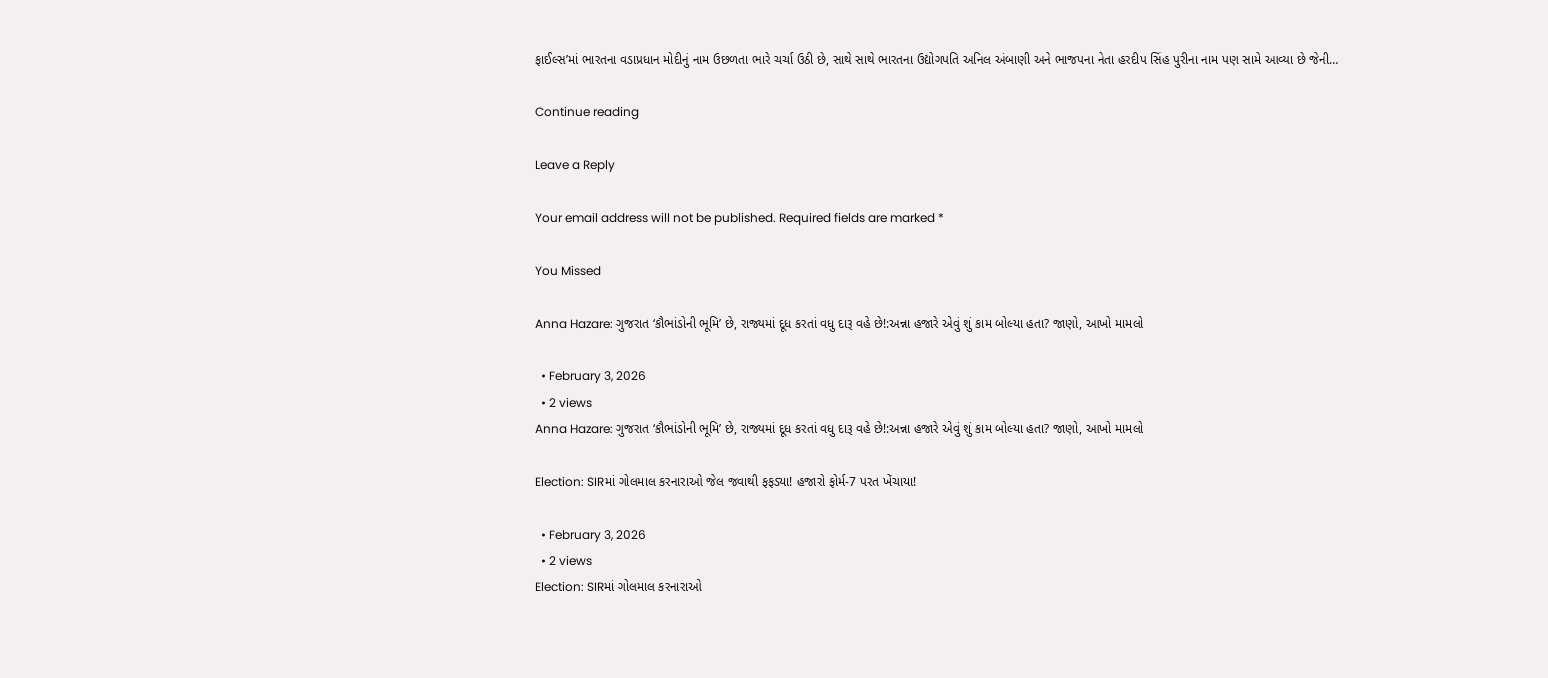ફાઈલ્સ’માં ભારતના વડાપ્રધાન મોદીનું નામ ઉછળતા ભારે ચર્ચા ઉઠી છે, સાથે સાથે ભારતના ઉદ્યોગપતિ અનિલ અંબાણી અને ભાજપના નેતા હરદીપ સિંહ પુરીના નામ પણ સામે આવ્યા છે જેની…

Continue reading

Leave a Reply

Your email address will not be published. Required fields are marked *

You Missed

Anna Hazare: ગુજરાત ‘કૌભાંડોની ભૂમિ’ છે, રાજ્યમાં દૂધ કરતાં વધુ દારૂ વહે છે!:અન્ના હજારે એવું શું કામ બોલ્યા હતા? જાણો, આખો મામલો

  • February 3, 2026
  • 2 views
Anna Hazare: ગુજરાત ‘કૌભાંડોની ભૂમિ’ છે, રાજ્યમાં દૂધ કરતાં વધુ દારૂ વહે છે!:અન્ના હજારે એવું શું કામ બોલ્યા હતા? જાણો, આખો મામલો

Election: SIRમાં ગોલમાલ કરનારાઓ જેલ જવાથી ફફડ્યા! હજારો ફોર્મ-7 પરત ખેંચાયા!

  • February 3, 2026
  • 2 views
Election: SIRમાં ગોલમાલ કરનારાઓ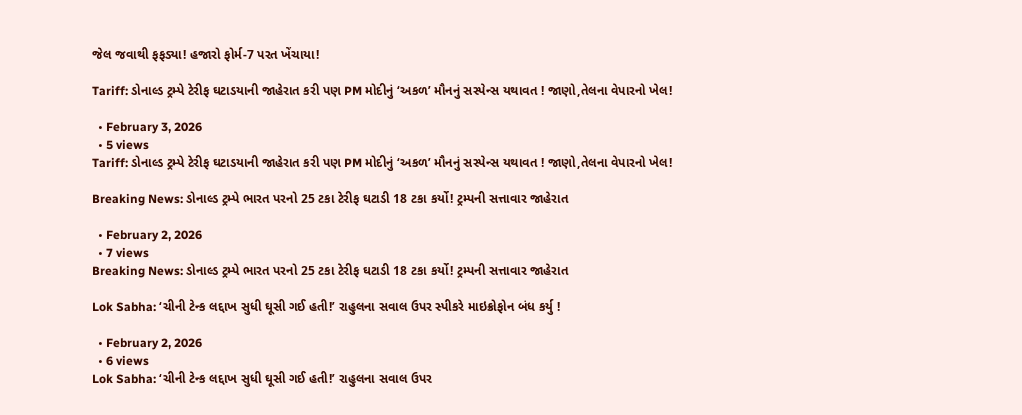જેલ જવાથી ફફડ્યા! હજારો ફોર્મ-7 પરત ખેંચાયા!

Tariff: ડોનાલ્ડ ટ્રમ્પે ટેરીફ ઘટાડયાની જાહેરાત કરી પણ PM મોદીનું ‘અકળ’ મૌનનું સસ્પેન્સ યથાવત ! જાણો,તેલના વેપારનો ખેલ!

  • February 3, 2026
  • 5 views
Tariff: ડોનાલ્ડ ટ્રમ્પે ટેરીફ ઘટાડયાની જાહેરાત કરી પણ PM મોદીનું ‘અકળ’ મૌનનું સસ્પેન્સ યથાવત ! જાણો,તેલના વેપારનો ખેલ!

Breaking News: ડોનાલ્ડ ટ્રમ્પે ભારત પરનો 25 ટકા ટેરીફ ઘટાડી 18 ટકા કર્યો! ટ્રમ્પની સત્તાવાર જાહેરાત

  • February 2, 2026
  • 7 views
Breaking News: ડોનાલ્ડ ટ્રમ્પે ભારત પરનો 25 ટકા ટેરીફ ઘટાડી 18 ટકા કર્યો! ટ્રમ્પની સત્તાવાર જાહેરાત

Lok Sabha: ‘ચીની ટેન્ક લદ્દાખ સુધી ઘૂસી ગઈ હતી!’ રાહુલના સવાલ ઉપર સ્પીકરે માઇક્રોફોન બંધ કર્યુ !

  • February 2, 2026
  • 6 views
Lok Sabha: ‘ચીની ટેન્ક લદ્દાખ સુધી ઘૂસી ગઈ હતી!’ રાહુલના સવાલ ઉપર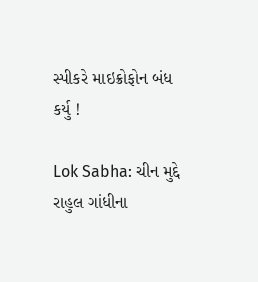સ્પીકરે માઇક્રોફોન બંધ કર્યુ !

Lok Sabha: ચીન મુદ્દે રાહુલ ગાંધીના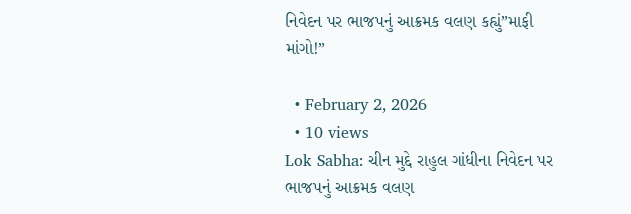નિવેદન પર ભાજપનું આક્રમક વલણ કહ્યું”માફી માંગો!”

  • February 2, 2026
  • 10 views
Lok Sabha: ચીન મુદ્દે રાહુલ ગાંધીના નિવેદન પર ભાજપનું આક્રમક વલણ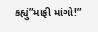કહ્યું”માફી માંગો!”